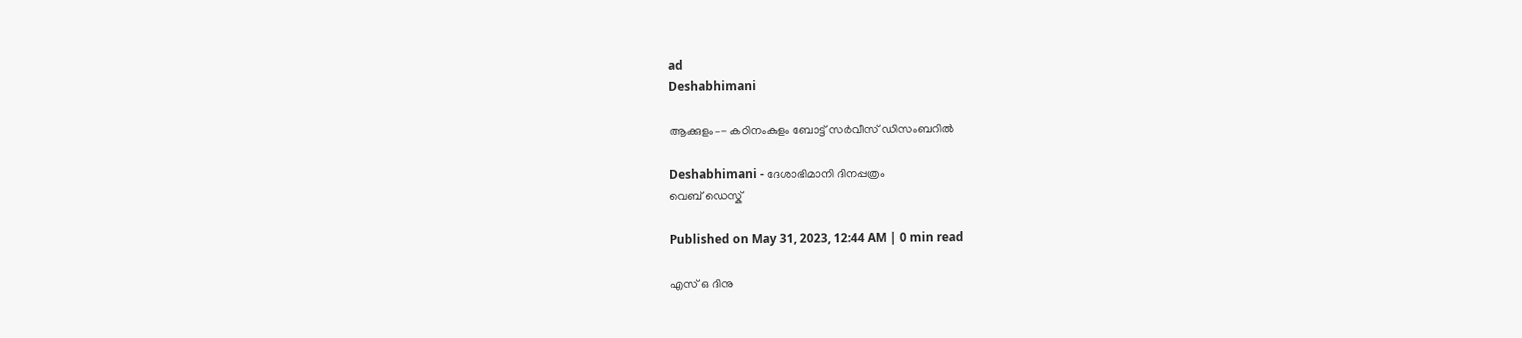ad
Deshabhimani

ആക്കുളം–- കഠിനംകുളം ബോട്ട്‌ സർവീസ്‌ ഡിസംബറിൽ

Deshabhimani - ദേശാഭിമാനി ദിനപ്പത്രം
വെബ് ഡെസ്ക്

Published on May 31, 2023, 12:44 AM | 0 min read

എസ്‌ ഒ ദിനു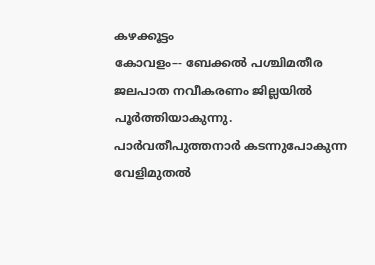കഴക്കൂട്ടം
കോവളം–- ബേക്കൽ പശ്ചിമതീര ജലപാത നവീകരണം ജില്ലയിൽ പൂർത്തിയാകുന്നു. പാർവതീപുത്തനാർ കടന്നുപോകുന്ന വേളിമുതൽ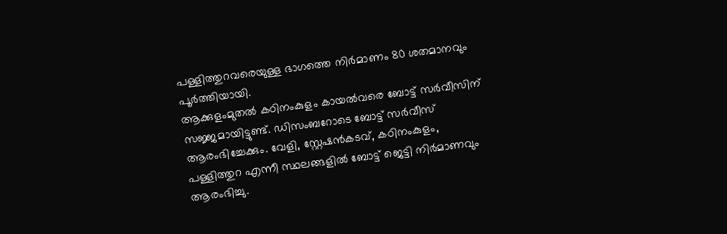പള്ളിത്തുറവരെയുള്ള ഭാഗത്തെ നിർമാണം 80 ശതമാനവും പൂർത്തിയായി.
ആക്കുളംമുതൽ കഠിനംകുളം കായൽവരെ ബോട്ട്‌ സർവീസിന്‌ സജ്ജമായിട്ടുണ്ട്‌. ഡിസംബറോടെ ബോട്ട്‌ സർവീസ്‌ ആരംഭിച്ചേക്കും. വേളി, സ്റ്റേഷൻകടവ്, കഠിനംകുളം, പള്ളിത്തുറ എന്നീ സ്ഥലങ്ങളിൽ ബോട്ട് ജെട്ടി നിർമാണവും ആരംഭിച്ചു.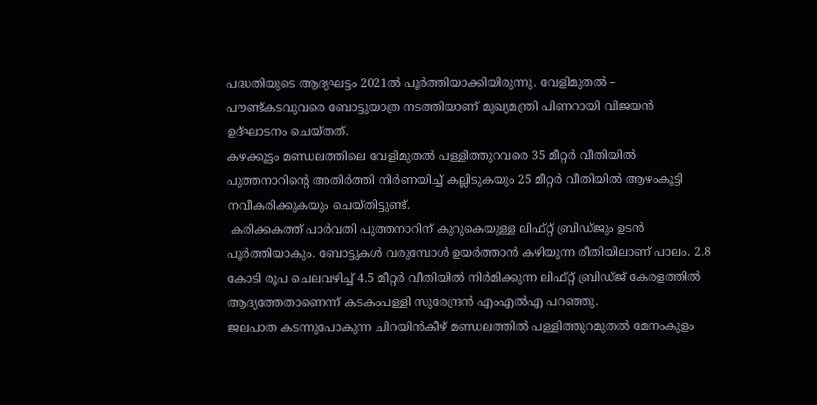പദ്ധതിയുടെ ആദ്യഘട്ടം 2021ൽ പൂർത്തിയാക്കിയിരുന്നു. വേളിമുതൽ – പൗണ്ട്‌കടവുവരെ ബോട്ടുയാത്ര നടത്തിയാണ്‌ മുഖ്യമന്ത്രി പിണറായി വിജയൻ ഉദ്‌ഘാടനം ചെയ്‌തത്‌.
കഴക്കൂട്ടം മണ്ഡലത്തിലെ വേളിമുതൽ പള്ളിത്തുറവരെ 35 മീറ്റർ വീതിയിൽ പുത്തനാറിന്റെ അതിർത്തി നിർണയിച്ച് കല്ലിടുകയും 25 മീറ്റർ വീതിയിൽ ആഴംകൂട്ടി നവീകരിക്കുകയും ചെയ്തിട്ടുണ്ട്‌.
 കരിക്കകത്ത് പാർവതി പുത്തനാറിന് കുറുകെയുള്ള ലിഫ്റ്റ് ബ്രിഡ്ജും ഉടൻ പൂർത്തിയാകും. ബോട്ടുകൾ വരുമ്പോൾ ഉയർത്താൻ കഴിയുന്ന രീതിയിലാണ് പാലം. 2.8 കോടി രൂപ ചെലവഴിച്ച് 4.5 മീറ്റർ വീതിയിൽ നിർമിക്കുന്ന ലിഫ്റ്റ് ബ്രിഡ്ജ് കേരളത്തിൽ ആദ്യത്തേതാണെന്ന്‌ കടകംപള്ളി സുരേന്ദ്രൻ എംഎൽഎ പറഞ്ഞു.
ജലപാത കടന്നുപോകുന്ന ചിറയിൻകീഴ് മണ്ഡലത്തിൽ പള്ളിത്തുറമുതൽ മേനംകുളം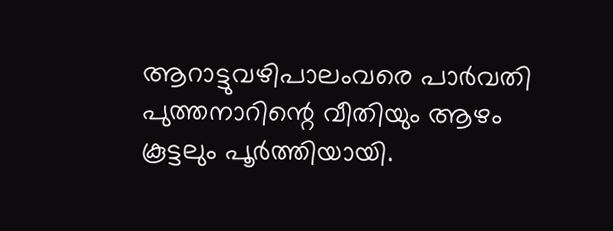ആറാട്ടുവഴിപാലംവരെ പാർവതി പുത്തനാറിന്റെ വീതിയും ആഴം കൂട്ടലും പൂർത്തിയായി.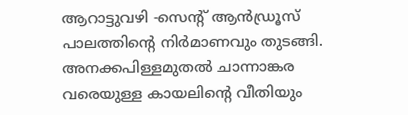ആറാട്ടുവഴി -സെന്റ്‌ ആൻഡ്രൂസ് പാലത്തിന്റെ നിർമാണവും തുടങ്ങി. അനക്കപിള്ളമുതൽ ചാന്നാങ്കര വരെയുള്ള കായലിന്റെ വീതിയും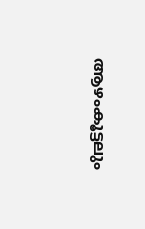ആഴംകൂട്ടലും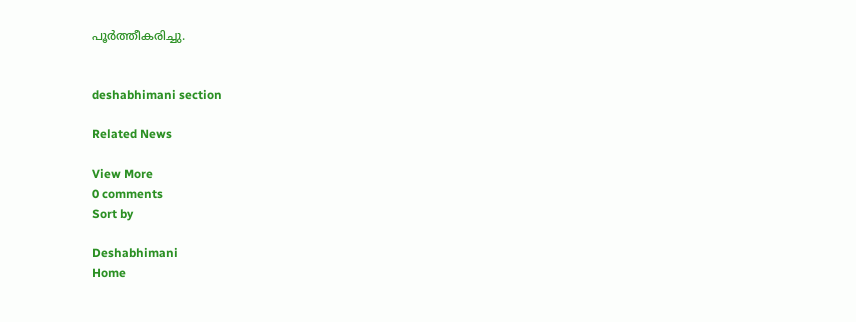പൂർത്തീകരിച്ചു.


deshabhimani section

Related News

View More
0 comments
Sort by

Deshabhimani
Home